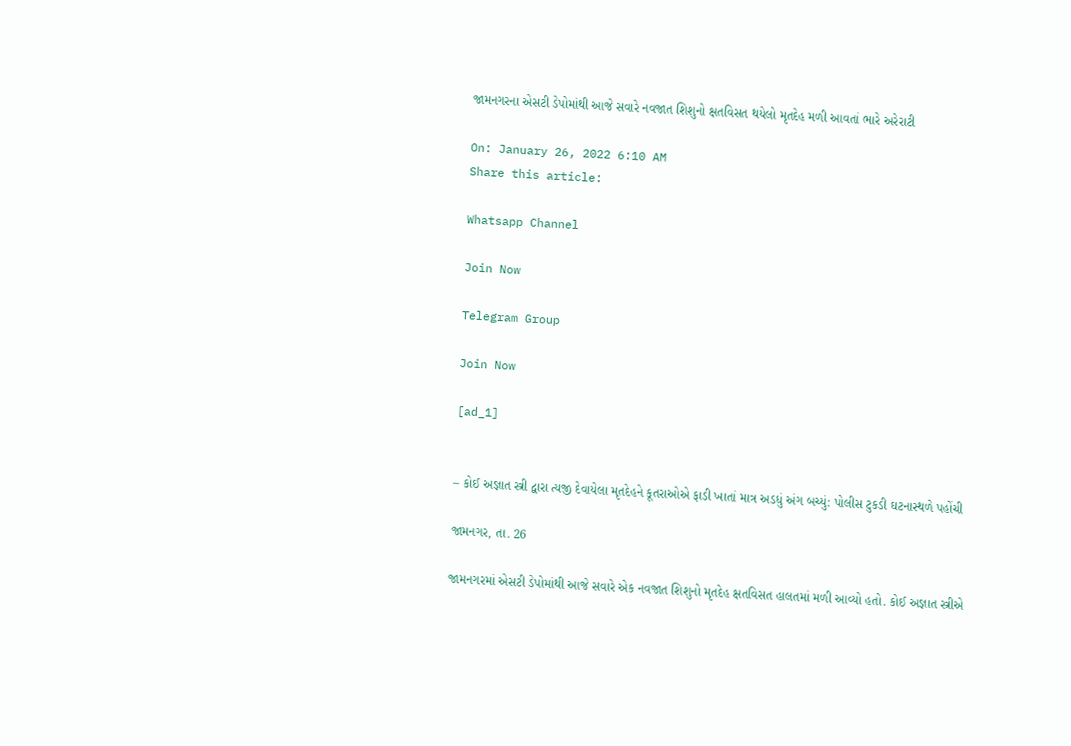જામનગરના એસટી ડેપોમાંથી આજે સવારે નવજાત શિશુનો ક્ષતવિસત થયેલો મૃતદેહ મળી આવતાં ભારે અરેરાટી

On: January 26, 2022 6:10 AM
Share this article:

Whatsapp Channel

Join Now

Telegram Group

Join Now

[ad_1]


– કોઈ અજ્ઞાત સ્ત્રી દ્વારા ત્યજી દેવાયેલા મૃતદેહને કૂતરાઓએ ફાડી ખાતાં માત્ર અડધું અંગ બચ્યું: પોલીસ ટુકડી ઘટનાસ્થળે પહોંચી

જામનગર, તા. 26

જામનગરમાં એસટી ડેપોમાંથી આજે સવારે એક નવજાત શિશુનો મૃતદેહ ક્ષતવિસત હાલતમાં મળી આવ્યો હતો. કોઈ અજ્ઞાત સ્ત્રીએ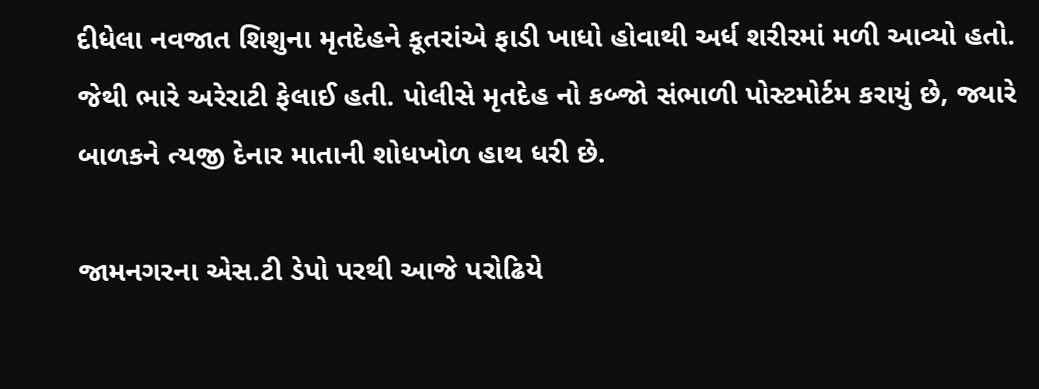દીધેલા નવજાત શિશુના મૃતદેહને કૂતરાંએ ફાડી ખાધો હોવાથી અર્ધ શરીરમાં મળી આવ્યો હતો. જેથી ભારે અરેરાટી ફેલાઈ હતી. પોલીસે મૃતદેહ નો કબ્જો સંભાળી પોસ્ટમોર્ટમ કરાયું છે, જ્યારે બાળકને ત્યજી દેનાર માતાની શોધખોળ હાથ ધરી છે.

જામનગરના એસ.ટી ડેપો પરથી આજે પરોઢિયે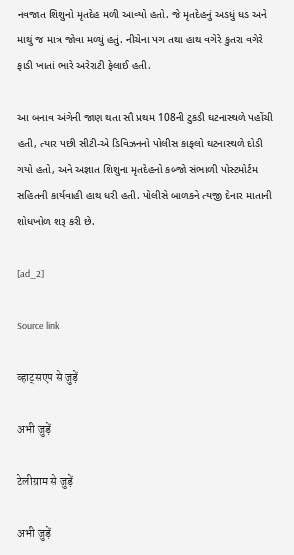નવજાત શિશુનો મૃતદેહ મળી આવ્યો હતો. જે મૃતદેહનું અડધું ધડ અને માથું જ માત્ર જોવા મળ્યું હતું. નીચેના પગ તથા હાથ વગેરે કુતરા વગેરે ફાડી ખાતાં ભારે અરેરાટી ફેલાઈ હતી.

આ બનાવ અંગેની જાણ થતા સૌ પ્રથમ 108ની ટુકડી ઘટનાસ્થળે પહોંચી હતી, ત્યાર પછી સીટી-એ ડિવિઝનનો પોલીસ કાફલો ઘટનાસ્થળે દોડી ગયો હતો, અને અજ્ઞાત શિશુના મૃતદેહનો કબ્જો સંભાળી પોસ્ટમોર્ટમ સહિતની કાર્યવાહી હાથ ધરી હતી. પોલીસે બાળકને ત્યજી દેનાર માતાની શોધખોળ શરૂ કરી છે.

[ad_2]

Source link

व्हाट्सएप से जुड़ें

अभी जुड़ें

टेलीग्राम से जुड़ें

अभी जुड़ें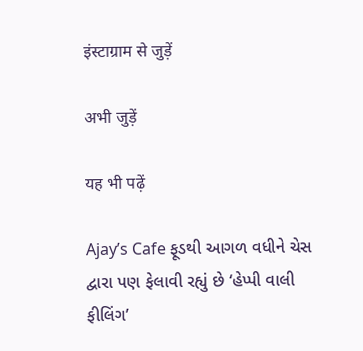इंस्टाग्राम से जुड़ें

अभी जुड़ें

यह भी पढ़ें

Ajay’s Cafe ફૂડથી આગળ વધીને ચેસ દ્વારા પણ ફેલાવી રહ્યું છે ‘હેપ્પી વાલી ફીલિંગ’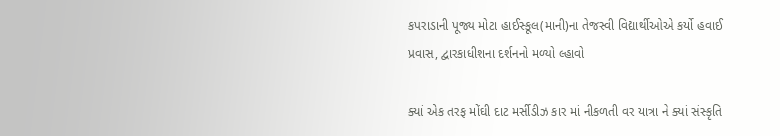કપરાડાની પૂજ્ય મોટા હાઈસ્કૂલ(માની)ના તેજસ્વી વિદ્યાર્થીઓએ કર્યો હવાઈ પ્રવાસ, દ્વારકાધીશના દર્શનનો મળ્યો લ્હાવો

ક્યાં એક તરફ મોંઘી દાટ મર્સીડીઝ કાર માં નીકળતી વર યાત્રા ને ક્યાં સંસ્કૃતિ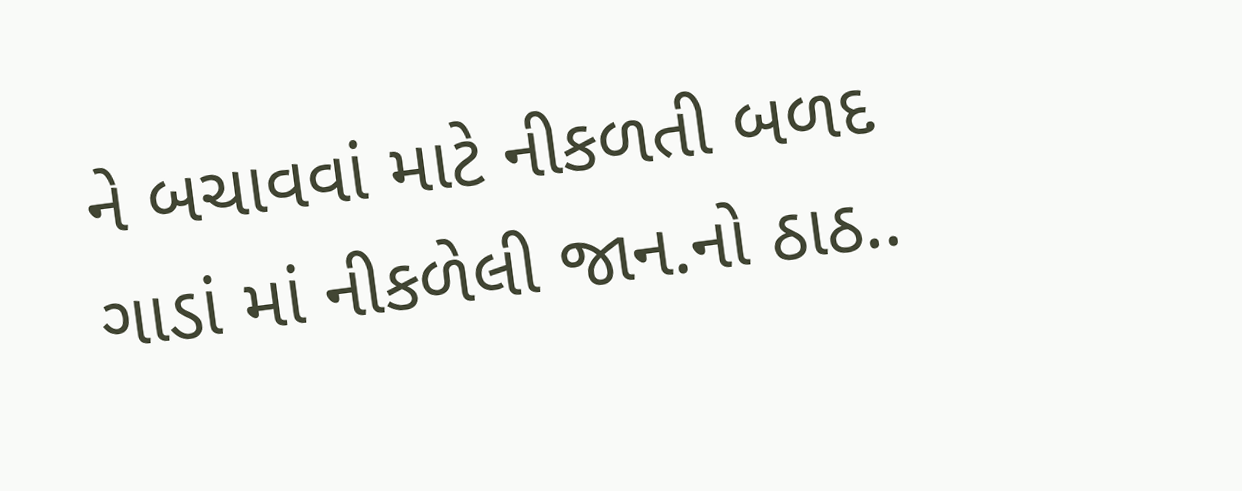ને બચાવવાં માટે નીકળતી બળદ ગાડાં માં નીકળેલી જાન.નો ઠાઠ..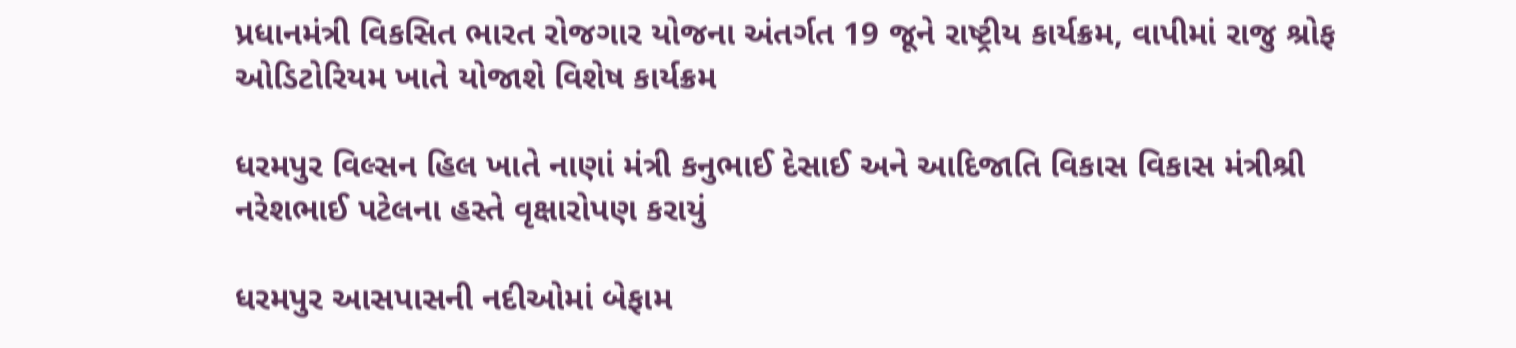પ્રધાનમંત્રી વિકસિત ભારત રોજગાર યોજના અંતર્ગત 19 જૂને રાષ્ટ્રીય કાર્યક્રમ, વાપીમાં રાજુ શ્રોફ ઓડિટોરિયમ ખાતે યોજાશે વિશેષ કાર્યક્રમ

ધરમપુર વિલ્સન હિલ ખાતે નાણાં મંત્રી કનુભાઈ દેસાઈ અને આદિજાતિ વિકાસ વિકાસ મંત્રીશ્રી નરેશભાઈ પટેલના હસ્તે વૃક્ષારોપણ કરાયું

ધરમપુર આસપાસની નદીઓમાં બેફામ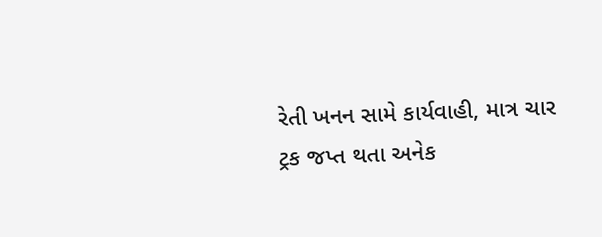રેતી ખનન સામે કાર્યવાહી, માત્ર ચાર ટ્રક જપ્ત થતા અનેક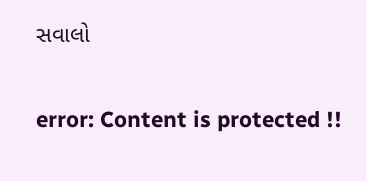સવાલો

error: Content is protected !!